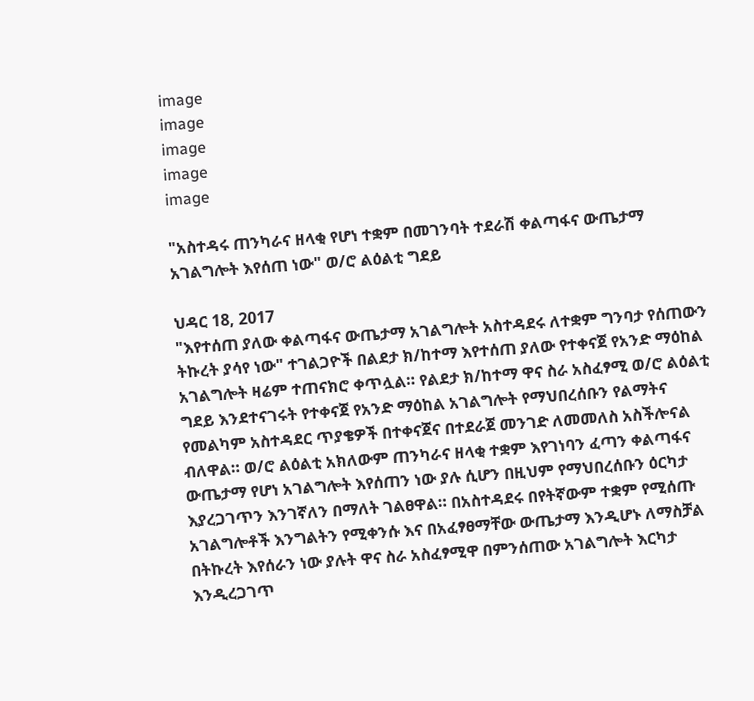image
image
image
image
image

"አስተዳሩ ጠንካራና ዘላቂ የሆነ ተቋም በመገንባት ተደራሽ ቀልጣፋና ውጤታማ አገልግሎት እየሰጠ ነው" ወ/ሮ ልዕልቲ ግደይ

ህዳር 18, 2017
"እየተሰጠ ያለው ቀልጣፋና ውጤታማ አገልግሎት አስተዳደሩ ለተቋም ግንባታ የሰጠውን ትኩረት ያሳየ ነው" ተገልጋዮች በልደታ ክ/ከተማ እየተሰጠ ያለው የተቀናጀ የአንድ ማዕከል አገልግሎት ዛሬም ተጠናክሮ ቀጥሏል። የልደታ ክ/ከተማ ዋና ስራ አስፈፃሚ ወ/ሮ ልዕልቲ ግደይ እንደተናገሩት የተቀናጀ የአንድ ማዕከል አገልግሎት የማህበረሰቡን የልማትና የመልካም አስተዳደር ጥያቄዎች በተቀናጀና በተደራጀ መንገድ ለመመለስ አስችሎናል ብለዋል። ወ/ሮ ልዕልቲ አክለውም ጠንካራና ዘላቂ ተቋም እየገነባን ፈጣን ቀልጣፋና ውጤታማ የሆነ አገልግሎት እየሰጠን ነው ያሉ ሲሆን በዚህም የማህበረሰቡን ዕርካታ እያረጋገጥን እንገኛለን በማለት ገልፀዋል። በአስተዳደሩ በየትኛውም ተቋም የሚሰጡ አገልግሎቶች እንግልትን የሚቀንሱ እና በአፈፃፀማቸው ውጤታማ እንዲሆኑ ለማስቻል በትኩረት እየሰራን ነው ያሉት ዋና ስራ አስፈፃሚዋ በምንሰጠው አገልግሎት እርካታ እንዲረጋገጥ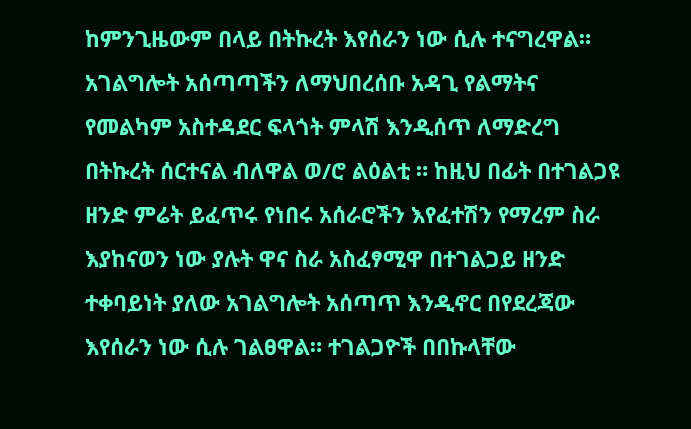ከምንጊዜውም በላይ በትኩረት እየሰራን ነው ሲሉ ተናግረዋል። አገልግሎት አሰጣጣችን ለማህበረሰቡ አዳጊ የልማትና የመልካም አስተዳደር ፍላጎት ምላሽ እንዲሰጥ ለማድረግ በትኩረት ሰርተናል ብለዋል ወ/ሮ ልዕልቲ ። ከዚህ በፊት በተገልጋዩ ዘንድ ምሬት ይፈጥሩ የነበሩ አሰራሮችን እየፈተሽን የማረም ስራ እያከናወን ነው ያሉት ዋና ስራ አስፈፃሚዋ በተገልጋይ ዘንድ ተቀባይነት ያለው አገልግሎት አሰጣጥ እንዲኖር በየደረጃው እየሰራን ነው ሲሉ ገልፀዋል። ተገልጋዮች በበኩላቸው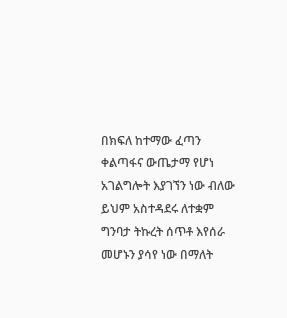በክፍለ ከተማው ፈጣን ቀልጣፋና ውጤታማ የሆነ አገልግሎት እያገኘን ነው ብለው ይህም አስተዳደሩ ለተቋም ግንባታ ትኩረት ሰጥቶ እየሰራ መሆኑን ያሳየ ነው በማለት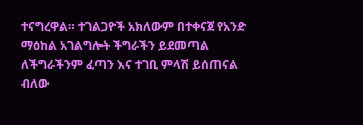ተናግረዋል። ተገልጋዮች አክለውም በተቀናጀ የአንድ ማዕከል አገልግሎት ችግራችን ይደመጣል ለችግራችንም ፈጣን እና ተገቢ ምላሽ ይሰጠናል ብለው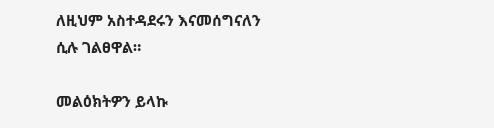ለዚህም አስተዳደሩን እናመሰግናለን ሲሉ ገልፀዋል።

መልዕክትዎን ይላኩ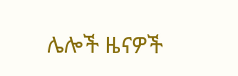ሌሎች ዜናዎች